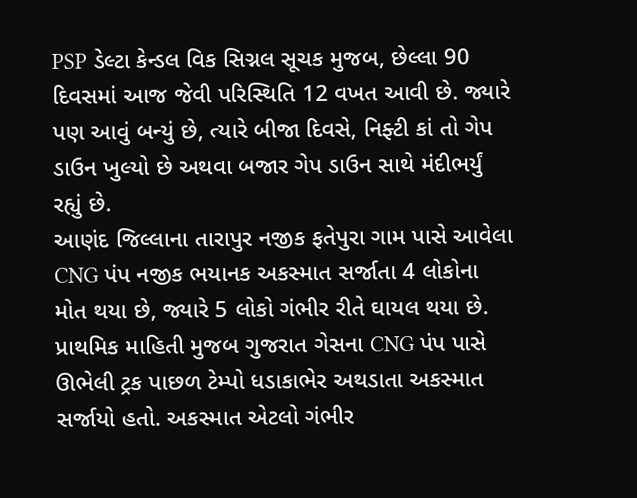PSP ડેલ્ટા કેન્ડલ વિક સિગ્નલ સૂચક મુજબ, છેલ્લા 90 દિવસમાં આજ જેવી પરિસ્થિતિ 12 વખત આવી છે. જ્યારે પણ આવું બન્યું છે, ત્યારે બીજા દિવસે, નિફ્ટી કાં તો ગેપ ડાઉન ખુલ્યો છે અથવા બજાર ગેપ ડાઉન સાથે મંદીભર્યું રહ્યું છે.
આણંદ જિલ્લાના તારાપુર નજીક ફતેપુરા ગામ પાસે આવેલા CNG પંપ નજીક ભયાનક અકસ્માત સર્જાતા 4 લોકોના મોત થયા છે, જ્યારે 5 લોકો ગંભીર રીતે ઘાયલ થયા છે. પ્રાથમિક માહિતી મુજબ ગુજરાત ગેસના CNG પંપ પાસે ઊભેલી ટ્રક પાછળ ટેમ્પો ધડાકાભેર અથડાતા અકસ્માત સર્જાયો હતો. અકસ્માત એટલો ગંભીર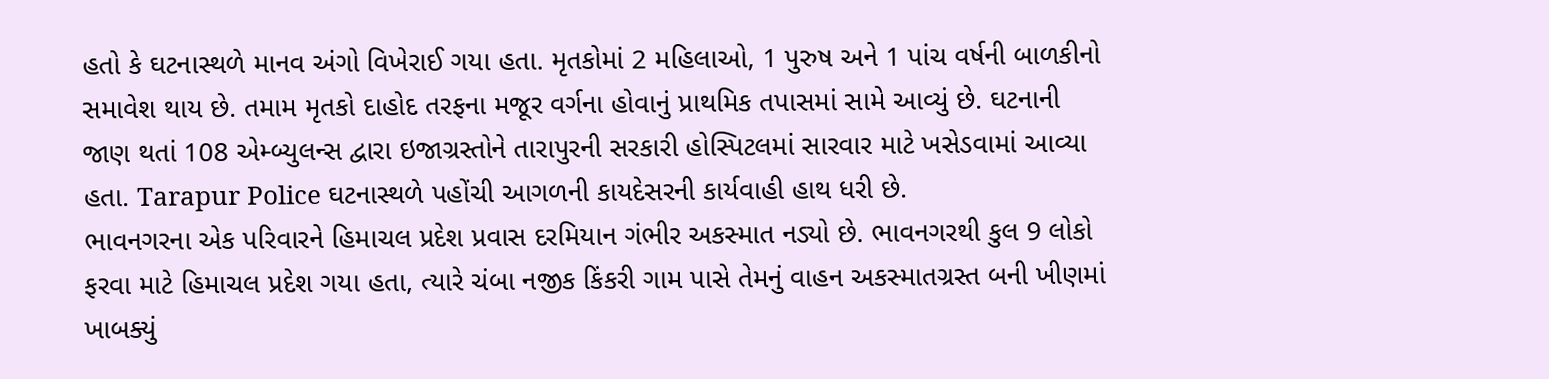હતો કે ઘટનાસ્થળે માનવ અંગો વિખેરાઈ ગયા હતા. મૃતકોમાં 2 મહિલાઓ, 1 પુરુષ અને 1 પાંચ વર્ષની બાળકીનો સમાવેશ થાય છે. તમામ મૃતકો દાહોદ તરફના મજૂર વર્ગના હોવાનું પ્રાથમિક તપાસમાં સામે આવ્યું છે. ઘટનાની જાણ થતાં 108 એમ્બ્યુલન્સ દ્વારા ઇજાગ્રસ્તોને તારાપુરની સરકારી હોસ્પિટલમાં સારવાર માટે ખસેડવામાં આવ્યા હતા. Tarapur Police ઘટનાસ્થળે પહોંચી આગળની કાયદેસરની કાર્યવાહી હાથ ધરી છે.
ભાવનગરના એક પરિવારને હિમાચલ પ્રદેશ પ્રવાસ દરમિયાન ગંભીર અકસ્માત નડ્યો છે. ભાવનગરથી કુલ 9 લોકો ફરવા માટે હિમાચલ પ્રદેશ ગયા હતા, ત્યારે ચંબા નજીક કિંકરી ગામ પાસે તેમનું વાહન અકસ્માતગ્રસ્ત બની ખીણમાં ખાબક્યું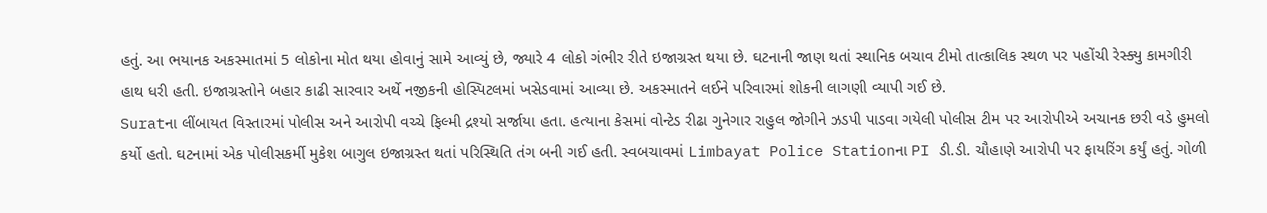હતું. આ ભયાનક અકસ્માતમાં 5 લોકોના મોત થયા હોવાનું સામે આવ્યું છે, જ્યારે 4 લોકો ગંભીર રીતે ઇજાગ્રસ્ત થયા છે. ઘટનાની જાણ થતાં સ્થાનિક બચાવ ટીમો તાત્કાલિક સ્થળ પર પહોંચી રેસ્ક્યુ કામગીરી હાથ ધરી હતી. ઇજાગ્રસ્તોને બહાર કાઢી સારવાર અર્થે નજીકની હોસ્પિટલમાં ખસેડવામાં આવ્યા છે. અકસ્માતને લઈને પરિવારમાં શોકની લાગણી વ્યાપી ગઈ છે.
Suratના લીંબાયત વિસ્તારમાં પોલીસ અને આરોપી વચ્ચે ફિલ્મી દ્રશ્યો સર્જાયા હતા. હત્યાના કેસમાં વોન્ટેડ રીઢા ગુનેગાર રાહુલ જોગીને ઝડપી પાડવા ગયેલી પોલીસ ટીમ પર આરોપીએ અચાનક છરી વડે હુમલો કર્યો હતો. ઘટનામાં એક પોલીસકર્મી મુકેશ બાગુલ ઇજાગ્રસ્ત થતાં પરિસ્થિતિ તંગ બની ગઈ હતી. સ્વબચાવમાં Limbayat Police Stationના PI ડી.ડી. ચૌહાણે આરોપી પર ફાયરિંગ કર્યું હતું. ગોળી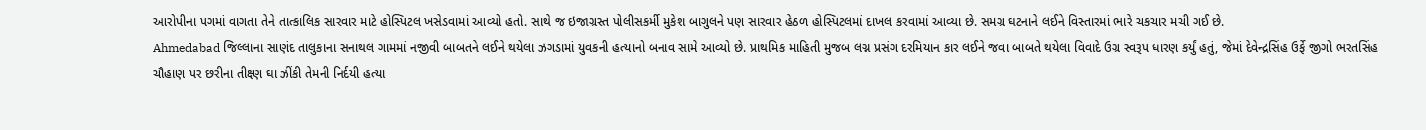આરોપીના પગમાં વાગતા તેને તાત્કાલિક સારવાર માટે હોસ્પિટલ ખસેડવામાં આવ્યો હતો. સાથે જ ઇજાગ્રસ્ત પોલીસકર્મી મુકેશ બાગુલને પણ સારવાર હેઠળ હોસ્પિટલમાં દાખલ કરવામાં આવ્યા છે. સમગ્ર ઘટનાને લઈને વિસ્તારમાં ભારે ચકચાર મચી ગઈ છે.
Ahmedabad જિલ્લાના સાણંદ તાલુકાના સનાથલ ગામમાં નજીવી બાબતને લઈને થયેલા ઝગડામાં યુવકની હત્યાનો બનાવ સામે આવ્યો છે. પ્રાથમિક માહિતી મુજબ લગ્ન પ્રસંગ દરમિયાન કાર લઈને જવા બાબતે થયેલા વિવાદે ઉગ્ર સ્વરૂપ ધારણ કર્યું હતું, જેમાં દેવેન્દ્રસિંહ ઉર્ફે જીગો ભરતસિંહ ચૌહાણ પર છરીના તીક્ષ્ણ ઘા ઝીંકી તેમની નિર્દયી હત્યા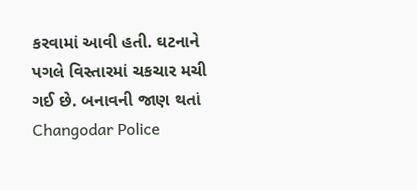કરવામાં આવી હતી. ઘટનાને પગલે વિસ્તારમાં ચકચાર મચી ગઈ છે. બનાવની જાણ થતાં Changodar Police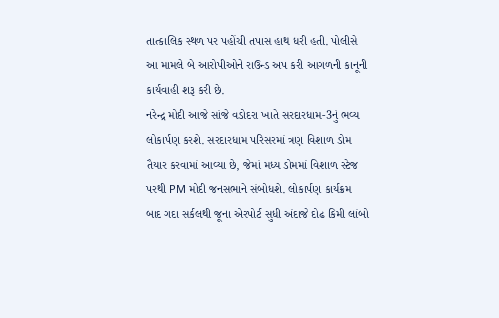તાત્કાલિક સ્થળ પર પહોંચી તપાસ હાથ ધરી હતી. પોલીસે આ મામલે બે આરોપીઓને રાઉન્ડ અપ કરી આગળની કાનૂની કાર્યવાહી શરૂ કરી છે.
નરેન્દ્ર મોદી આજે સાંજે વડોદરા ખાતે સરદારધામ-3નું ભવ્ય લોકાર્પણ કરશે. સરદારધામ પરિસરમાં ત્રણ વિશાળ ડોમ તૈયાર કરવામાં આવ્યા છે, જેમાં મધ્ય ડોમમાં વિશાળ સ્ટેજ પરથી PM મોદી જનસભાને સંબોધશે. લોકાર્પણ કાર્યક્રમ બાદ ગદા સર્કલથી જૂના એરપોર્ટ સુધી અંદાજે દોઢ કિમી લાંબો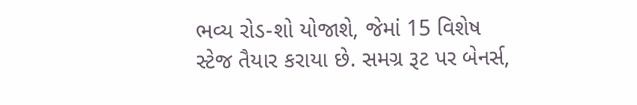ભવ્ય રોડ-શો યોજાશે, જેમાં 15 વિશેષ સ્ટેજ તૈયાર કરાયા છે. સમગ્ર રૂટ પર બેનર્સ,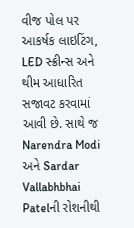વીજ પોલ પર આકર્ષક લાઇટિંગ, LED સ્ક્રીન્સ અને થીમ આધારિત સજાવટ કરવામાં આવી છે. સાથે જ Narendra Modi અને Sardar Vallabhbhai Patelની રોશનીથી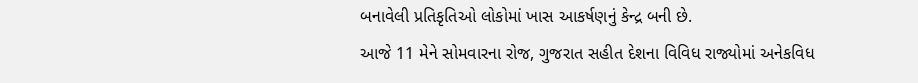બનાવેલી પ્રતિકૃતિઓ લોકોમાં ખાસ આકર્ષણનું કેન્દ્ર બની છે.
આજે 11 મેને સોમવારના રોજ, ગુજરાત સહીત દેશના વિવિધ રાજ્યોમાં અનેકવિધ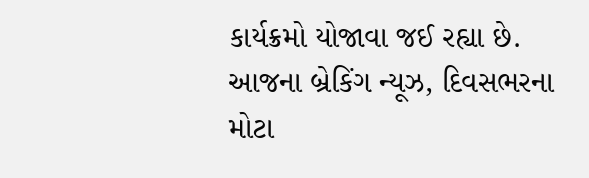કાર્યક્રમો યોજાવા જઈ રહ્યા છે. આજના બ્રેકિંગ ન્યૂઝ, દિવસભરના મોટા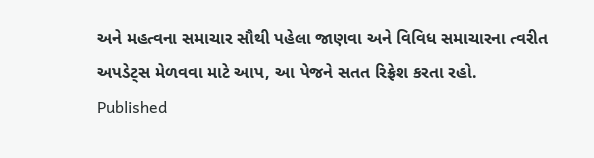અને મહત્વના સમાચાર સૌથી પહેલા જાણવા અને વિવિધ સમાચારના ત્વરીત અપડેટ્સ મેળવવા માટે આપ, આ પેજને સતત રિફ્રેશ કરતા રહો.
Published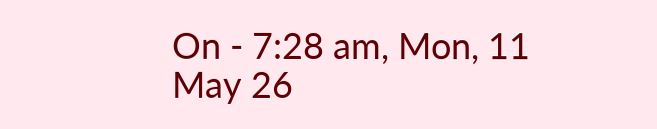On - 7:28 am, Mon, 11 May 26